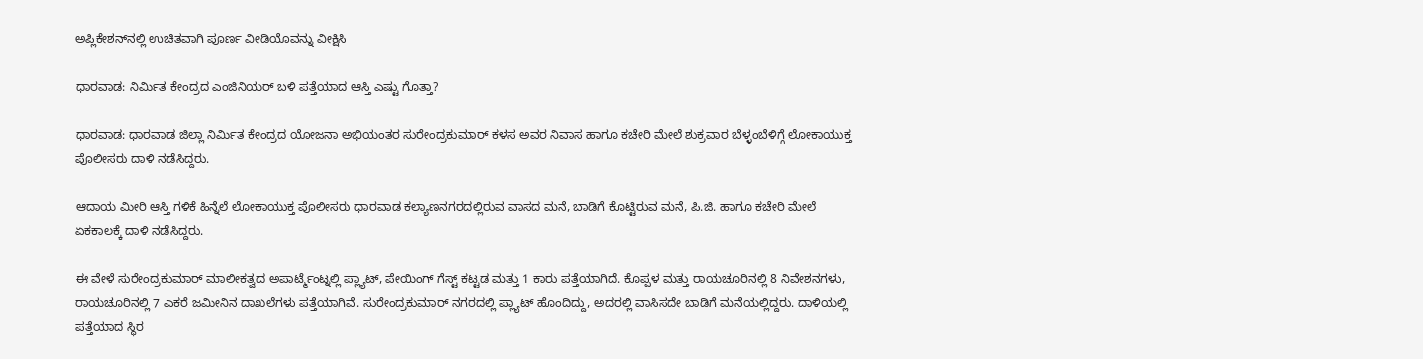ಅಪ್ಲಿಕೇಶನ್‌ನಲ್ಲಿ ಉಚಿತವಾಗಿ ಪೂರ್ಣ ವೀಡಿಯೊವನ್ನು ವೀಕ್ಷಿಸಿ

ಧಾರವಾಡ: ನಿರ್ಮಿತ ಕೇಂದ್ರದ ಎಂಜಿನಿಯರ್ ಬಳಿ ಪತ್ತೆಯಾದ ಆಸ್ತಿ ಎಷ್ಟು ಗೊತ್ತಾ?

ಧಾರವಾಡ: ಧಾರವಾಡ ಜಿಲ್ಲಾ ನಿರ್ಮಿತ ಕೇಂದ್ರದ ಯೋಜನಾ ಅಭಿಯಂತರ ಸುರೇಂದ್ರಕುಮಾರ್ ಕಳಸ ಅವರ ನಿವಾಸ ಹಾಗೂ ಕಚೇರಿ ಮೇಲೆ ಶುಕ್ರವಾರ ಬೆಳ್ಳಂಬೆಳಿಗ್ಗೆ ಲೋಕಾಯುಕ್ತ ಪೊಲೀಸರು ದಾಳಿ ನಡೆಸಿದ್ದರು.

ಆದಾಯ ಮೀರಿ ಆಸ್ತಿ ಗಳಿಕೆ ಹಿನ್ನೆಲೆ ಲೋಕಾಯುಕ್ತ ಪೊಲೀಸರು ಧಾರವಾಡ ಕಲ್ಯಾಣನಗರದಲ್ಲಿರುವ ವಾಸದ ಮನೆ, ಬಾಡಿಗೆ ಕೊಟ್ಟಿರುವ ಮನೆ, ಪಿ.ಜಿ. ಹಾಗೂ ಕಚೇರಿ ಮೇಲೆ ಏಕಕಾಲಕ್ಕೆ ದಾಳಿ ನಡೆಸಿದ್ದರು.

ಈ ವೇಳೆ ಸುರೇಂದ್ರಕುಮಾರ್ ಮಾಲೀಕತ್ವದ ಅಪಾರ್ಟ್ಮೆಂಟ್ನಲ್ಲಿ ಪ್ಲ್ಯಾಟ್, ಪೇಯಿಂಗ್ ಗೆಸ್ಟ್ ಕಟ್ಟಡ ಮತ್ತು 1 ಕಾರು ಪತ್ತೆಯಾಗಿದೆ. ಕೊಪ್ಪಳ ಮತ್ತು ರಾಯಚೂರಿನಲ್ಲಿ 8 ನಿವೇಶನಗಳು, ರಾಯಚೂರಿನಲ್ಲಿ 7 ಎಕರೆ ಜಮೀನಿನ ದಾಖಲೆಗಳು ಪತ್ತೆಯಾಗಿವೆ. ಸುರೇಂದ್ರಕುಮಾರ್ ನಗರದಲ್ಲಿ ಪ್ಲ್ಯಾಟ್ ಹೊಂದಿದ್ದು, ಅದರಲ್ಲಿ ವಾಸಿಸದೇ ಬಾಡಿಗೆ ಮನೆಯಲ್ಲಿದ್ದರು. ದಾಳಿಯಲ್ಲಿ ಪತ್ತೆಯಾದ ಸ್ಥಿರ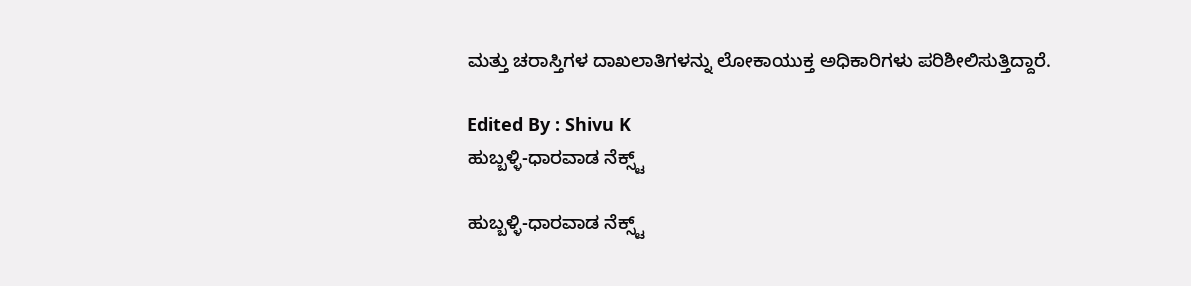ಮತ್ತು ಚರಾಸ್ತಿಗಳ ದಾಖಲಾತಿಗಳನ್ನು ಲೋಕಾಯುಕ್ತ ಅಧಿಕಾರಿಗಳು ಪರಿಶೀಲಿಸುತ್ತಿದ್ದಾರೆ.

Edited By : Shivu K
ಹುಬ್ಬಳ್ಳಿ-ಧಾರವಾಡ ನೆಕ್ಸ್ಟ್

ಹುಬ್ಬಳ್ಳಿ-ಧಾರವಾಡ ನೆಕ್ಸ್ಟ್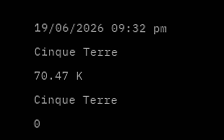19/06/2026 09:32 pm

Cinque Terre

70.47 K

Cinque Terre

0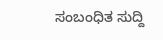ಸಂಬಂಧಿತ ಸುದ್ದಿ